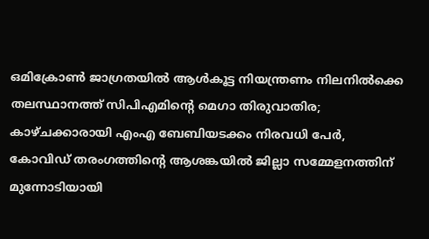ഒമിക്രോണ്‍ ജാഗ്രതയില്‍ ആള്‍കൂട്ട നിയന്ത്രണം നിലനില്‍ക്കെ തലസ്ഥാനത്ത് സിപിഎമിന്റെ മെഗാ തിരുവാതിര; കാഴ്ചക്കാരായി എംഎ ബേബിയടക്കം നിരവധി പേര്‍, കോവിഡ് തരംഗത്തിന്റെ ആശങ്കയില്‍ ജില്ലാ സമ്മേളനത്തിന് മുന്നോടിയായി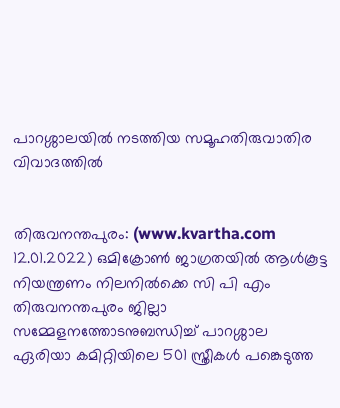പാറശ്ശാലയില്‍ നടത്തിയ സമൂഹതിരുവാതിര വിവാദത്തില്‍


തിരുവനന്തപുരം: (www.kvartha.com 12.01.2022) ഒമിക്രോണ്‍ ജാഗ്രതയില്‍ ആള്‍കൂട്ട നിയന്ത്രണം നിലനില്‍ക്കെ സി പി എം തിരുവനന്തപുരം ജില്ലാ സമ്മേളനത്തോടനുബന്ധിച്ച് പാറശ്ശാല ഏരിയാ കമിറ്റിയിലെ 501 സ്ത്രീകള്‍ പങ്കെടുത്ത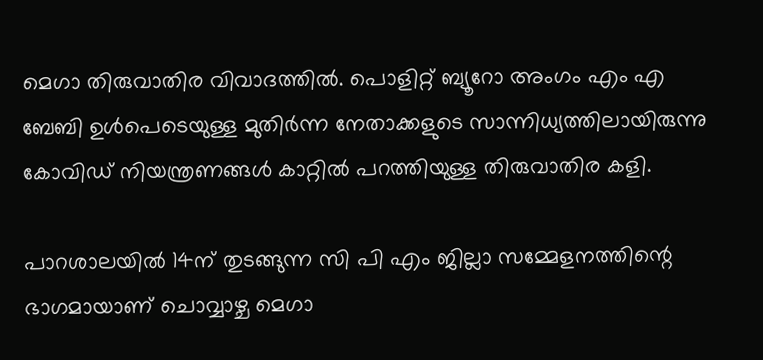മെഗാ തിരുവാതിര വിവാദത്തില്‍. പൊളിറ്റ് ബ്യൂറോ അംഗം എം എ ബേബി ഉള്‍പെടെയുള്ള മുതിര്‍ന്ന നേതാക്കളുടെ സാന്നിധ്യത്തിലായിരുന്നു കോവിഡ് നിയന്ത്രണങ്ങള്‍ കാറ്റില്‍ പറത്തിയുള്ള തിരുവാതിര കളി.

പാറശാലയില്‍ 14ന് തുടങ്ങുന്ന സി പി എം ജില്ലാ സമ്മേളനത്തിന്റെ ഭാഗമായാണ് ചൊവ്വാഴ്ച മെഗാ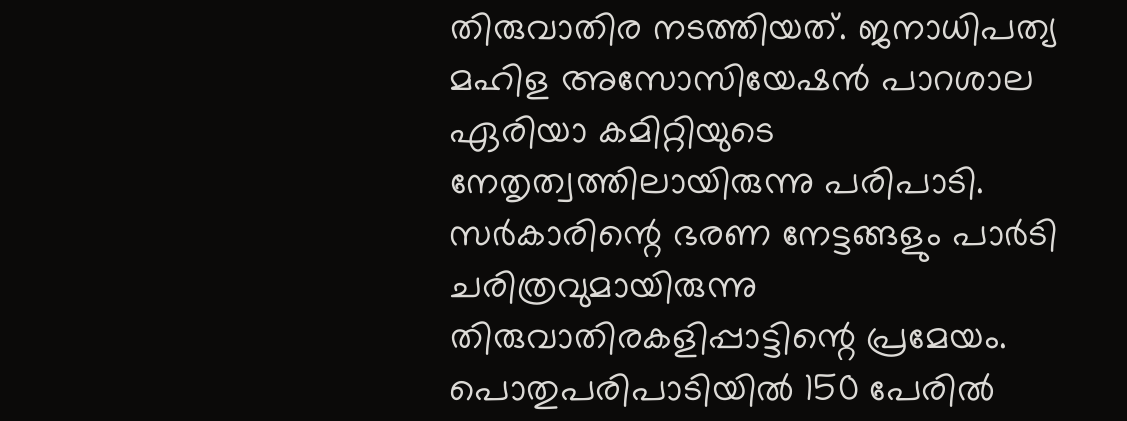തിരുവാതിര നടത്തിയത്. ജനാധിപത്യ മഹിള അസോസിയേഷന്‍ പാറശാല ഏരിയാ കമിറ്റിയുടെ നേതൃത്വത്തിലായിരുന്നു പരിപാടി. സര്‍കാരിന്റെ ഭരണ നേട്ടങ്ങളും പാര്‍ടി ചരിത്രവുമായിരുന്നു തിരുവാതിരകളിപ്പാട്ടിന്റെ പ്രമേയം. പൊതുപരിപാടിയില്‍ 150 പേരില്‍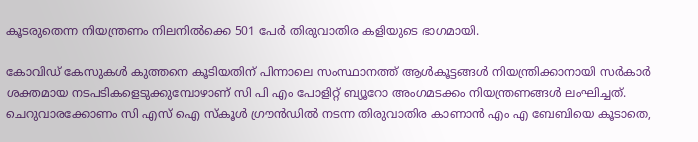കൂടരുതെന്ന നിയന്ത്രണം നിലനില്‍ക്കെ 501 പേര്‍ തിരുവാതിര കളിയുടെ ഭാഗമായി.

കോവിഡ് കേസുകള്‍ കുത്തനെ കൂടിയതിന് പിന്നാലെ സംസ്ഥാനത്ത് ആള്‍കൂട്ടങ്ങള്‍ നിയന്ത്രിക്കാനായി സര്‍കാര്‍ ശക്തമായ നടപടികളെടുക്കുമ്പോഴാണ് സി പി എം പോളിറ്റ് ബ്യൂറോ അംഗമടക്കം നിയന്ത്രണങ്ങള്‍ ലംഘിച്ചത്. ചെറുവാരക്കോണം സി എസ് ഐ സ്‌കൂള്‍ ഗ്രൗന്‍ഡില്‍ നടന്ന തിരുവാതിര കാണാന്‍ എം എ ബേബിയെ കൂടാതെ,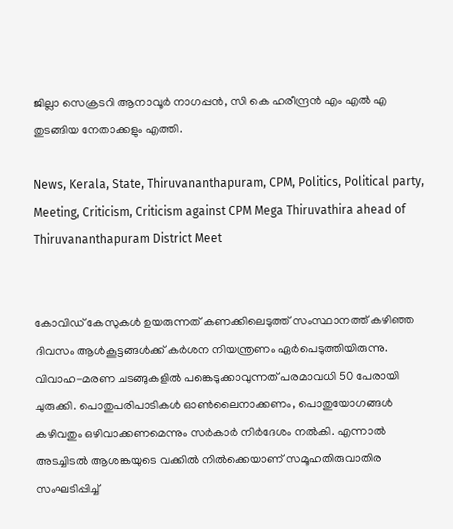ജില്ലാ സെക്രടറി ആനാവൂര്‍ നാഗപ്പന്‍, സി കെ ഹരീന്ദ്രന്‍ എം എല്‍ എ തുടങ്ങിയ നേതാക്കളും എത്തി.

News, Kerala, State, Thiruvananthapuram, CPM, Politics, Political party, Meeting, Criticism, Criticism against CPM Mega Thiruvathira ahead of Thiruvananthapuram District Meet


കോവിഡ് കേസുകള്‍ ഉയരുന്നത് കണക്കിലെടുത്ത് സംസ്ഥാനത്ത് കഴിഞ്ഞ ദിവസം ആള്‍കൂട്ടങ്ങള്‍ക്ക് കര്‍ശന നിയന്ത്രണം ഏര്‍പെടുത്തിയിരുന്നു. വിവാഹ-മരണ ചടങ്ങുകളില്‍ പങ്കെടുക്കാവുന്നത് പരമാവധി 50 പേരായി ചുരുക്കി. പൊതുപരിപാടികള്‍ ഓണ്‍ലൈനാക്കണം, പൊതുയോഗങ്ങള്‍ കഴിവതും ഒഴിവാക്കണമെന്നും സര്‍കാര്‍ നിര്‍ദേശം നല്‍കി. എന്നാല്‍ അടച്ചിടല്‍ ആശങ്കയുടെ വക്കില്‍ നില്‍ക്കെയാണ് സമൂഹതിരുവാതിര സംഘടിപ്പിച്ച്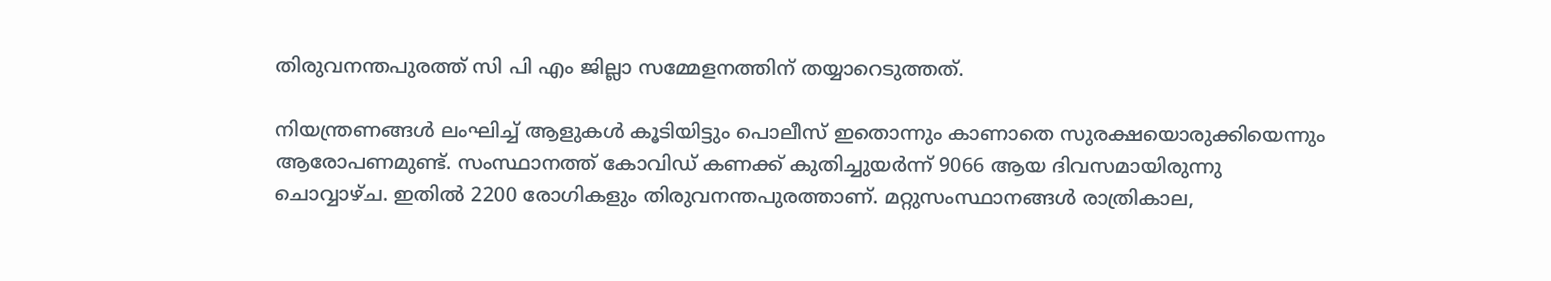തിരുവനന്തപുരത്ത് സി പി എം ജില്ലാ സമ്മേളനത്തിന് തയ്യാറെടുത്തത്.

നിയന്ത്രണങ്ങള്‍ ലംഘിച്ച് ആളുകള്‍ കൂടിയിട്ടും പൊലീസ് ഇതൊന്നും കാണാതെ സുരക്ഷയൊരുക്കിയെന്നും ആരോപണമുണ്ട്. സംസ്ഥാനത്ത് കോവിഡ് കണക്ക് കുതിച്ചുയര്‍ന്ന് 9066 ആയ ദിവസമായിരുന്നു ചൊവ്വാഴ്ച. ഇതില്‍ 2200 രോഗികളും തിരുവനന്തപുരത്താണ്. മറ്റുസംസ്ഥാനങ്ങള്‍ രാത്രികാല,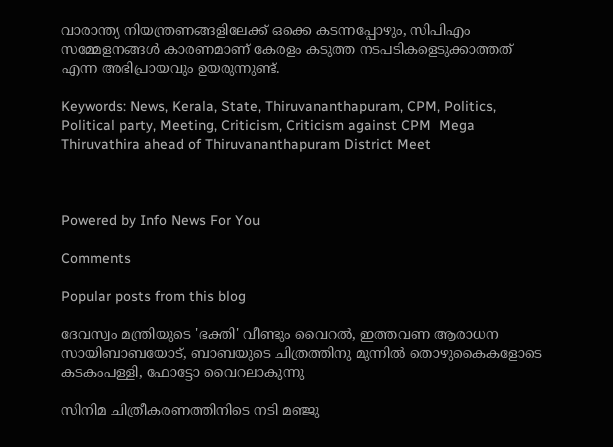വാരാന്ത്യ നിയന്ത്രണങ്ങളിലേക്ക് ഒക്കെ കടന്നപ്പോഴും, സിപിഎം സമ്മേളനങ്ങള്‍ കാരണമാണ് കേരളം കടുത്ത നടപടികളെടുക്കാത്തത് എന്ന അഭിപ്രായവും ഉയരുന്നുണ്ട്.

Keywords: News, Kerala, State, Thiruvananthapuram, CPM, Politics, Political party, Meeting, Criticism, Criticism against CPM  Mega Thiruvathira ahead of Thiruvananthapuram District Meet



Powered by Info News For You

Comments

Popular posts from this blog

ദേവസ്വം മന്ത്രിയുടെ 'ഭക്തി' വീണ്ടും വൈറല്‍, ഇത്തവണ ആരാധന സായിബാബയോട്, ബാബയുടെ ചിത്രത്തിനു മുന്നില്‍ തൊഴുകൈകളോടെ കടകംപള്ളി, ഫോട്ടോ വൈറലാകുന്നു

സിനിമ ചിത്രീകരണത്തിനിടെ നടി മഞ്ജു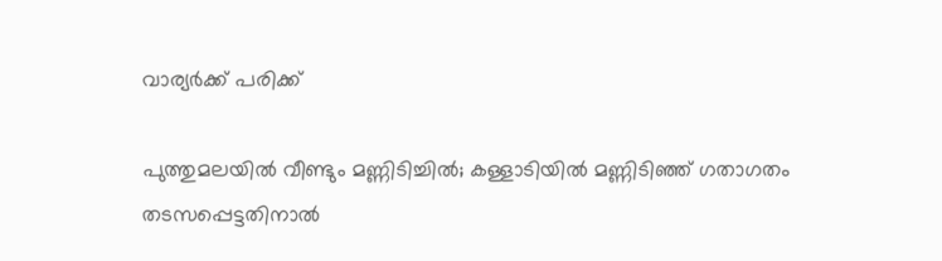വാര്യര്‍ക്ക് പരിക്ക്

പുത്തുമലയില്‍ വീണ്ടും മണ്ണിടിച്ചില്‍; കള്ളാടിയില്‍ മണ്ണിടിഞ്ഞ് ഗതാഗതം തടസപ്പെട്ടതിനാല്‍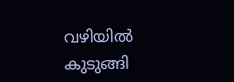വഴിയില്‍ കുടുങ്ങി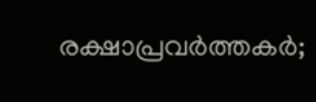രക്ഷാപ്രവര്‍ത്തകര്‍;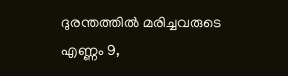ദുരന്തത്തില്‍ മരിച്ചവരുടെ എണ്ണം 9,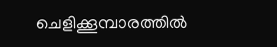ചെളിക്കൂമ്പാരത്തില്‍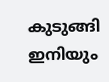കുടുങ്ങി ഇനിയും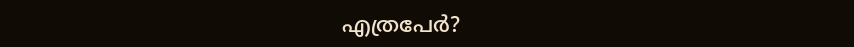എത്രപേര്‍?